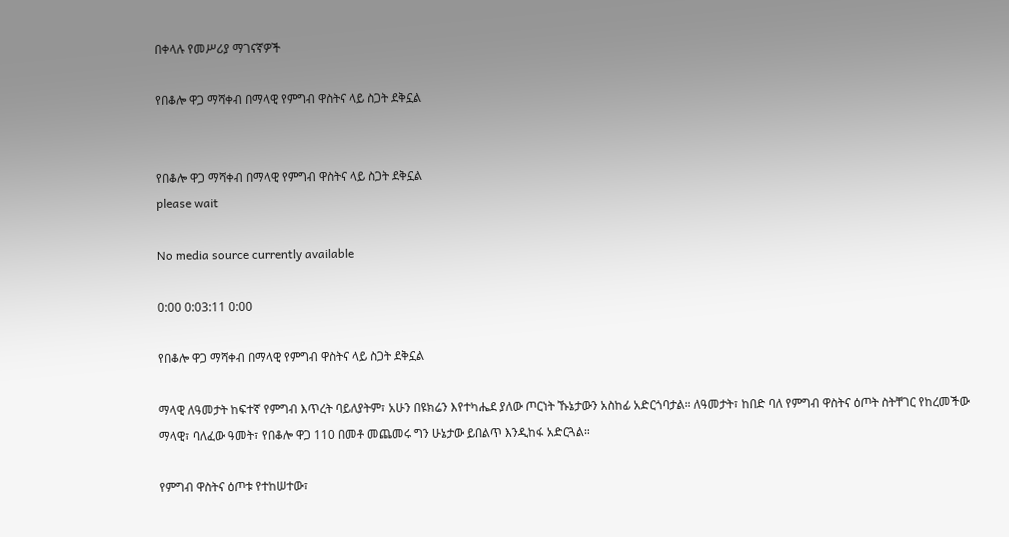በቀላሉ የመሥሪያ ማገናኛዎች

የበቆሎ ዋጋ ማሻቀብ በማላዊ የምግብ ዋስትና ላይ ስጋት ደቅኗል


የበቆሎ ዋጋ ማሻቀብ በማላዊ የምግብ ዋስትና ላይ ስጋት ደቅኗል
please wait

No media source currently available

0:00 0:03:11 0:00

የበቆሎ ዋጋ ማሻቀብ በማላዊ የምግብ ዋስትና ላይ ስጋት ደቅኗል

ማላዊ ለዓመታት ከፍተኛ የምግብ እጥረት ባይለያትም፣ አሁን በዩክሬን እየተካሔደ ያለው ጦርነት ኹኔታውን አስከፊ አድርጎባታል። ለዓመታት፣ ከበድ ባለ የምግብ ዋስትና ዕጦት ስትቸገር የከረመችው ማላዊ፣ ባለፈው ዓመት፣ የበቆሎ ዋጋ 110 በመቶ መጨመሩ ግን ሁኔታው ይበልጥ እንዲከፋ አድርጓል።

የምግብ ዋስትና ዕጦቱ የተከሠተው፣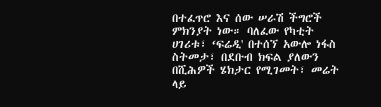በተፈጥሮ እና ሰው ሠራሽ ችግሮች ምክንያት ነው። ባለፈው የካቲት ሀገሪቱ፣ ‘ፍሬዲ' በተሰኘ አውሎ ነፋስ ስትመታ፣ በደቡብ ክፍል ያለውን በሺሕዎች ሄክታር የሚገመት፣ መሬት ላይ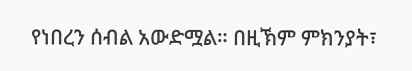የነበረን ሰብል አውድሟል። በዚኽም ምክንያት፣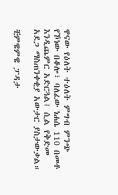ዋናው የዕለት ተዕለት ምግብ ምንጭ የኾነው በቆሎ፣ ባለፈው ነሐሴ 110 በመቶ እንዲጨምር አድርጓል፤ ሲል የቅድመ አደጋ ማስጠንቀቂያ አውታር ያስታውቃል።

ቺምዌምዌ ፓዳታ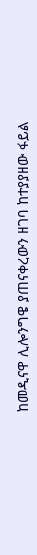ከመዲናዋ ሊሎንግዌ ያጠናቀረውን ዘገባ ከተያያዘው ፋይል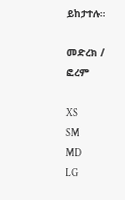ይከታተሉ።

መድረክ / ፎረም

XS
SM
MD
LG